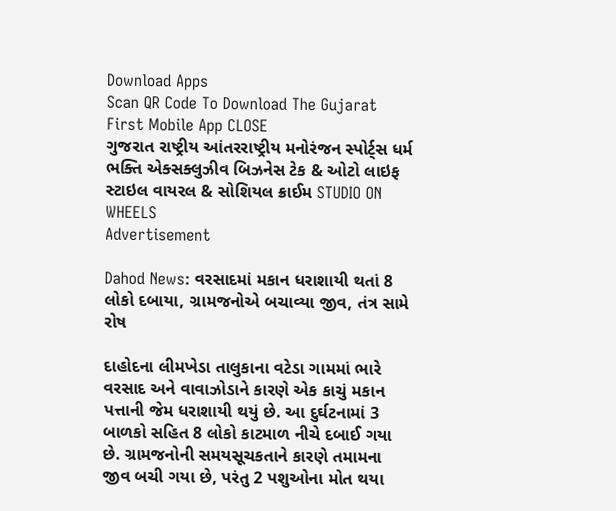Download Apps
Scan QR Code To Download The Gujarat First Mobile App CLOSE
ગુજરાત રાષ્ટ્રીય આંતરરાષ્ટ્રીય મનોરંજન સ્પોર્ટ્સ ધર્મ ભક્તિ એક્સક્લુઝીવ બિઝનેસ ટેક & ઓટો લાઇફ સ્ટાઇલ વાયરલ & સોશિયલ ક્રાઈમ STUDIO ON WHEELS
Advertisement

Dahod News: વરસાદમાં મકાન ધરાશાયી થતાં 8 લોકો દબાયા, ગ્રામજનોએ બચાવ્યા જીવ, તંત્ર સામે રોષ

દાહોદના લીમખેડા તાલુકાના વટેડા ગામમાં ભારે વરસાદ અને વાવાઝોડાને કારણે એક કાચું મકાન પત્તાની જેમ ધરાશાયી થયું છે. આ દુર્ઘટનામાં 3 બાળકો સહિત 8 લોકો કાટમાળ નીચે દબાઈ ગયા છે. ગ્રામજનોની સમયસૂચકતાને કારણે તમામના જીવ બચી ગયા છે, પરંતુ 2 પશુઓના મોત થયા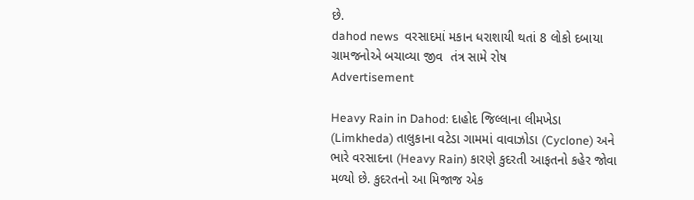છે.
dahod news  વરસાદમાં મકાન ધરાશાયી થતાં 8 લોકો દબાયા  ગ્રામજનોએ બચાવ્યા જીવ  તંત્ર સામે રોષ
Advertisement

Heavy Rain in Dahod: દાહોદ જિલ્લાના લીમખેડા (Limkheda) તાલુકાના વટેડા ગામમાં વાવાઝોડા (Cyclone) અને ભારે વરસાદના (Heavy Rain) કારણે કુદરતી આફતનો કહેર જોવા મળ્યો છે. કુદરતનો આ મિજાજ એક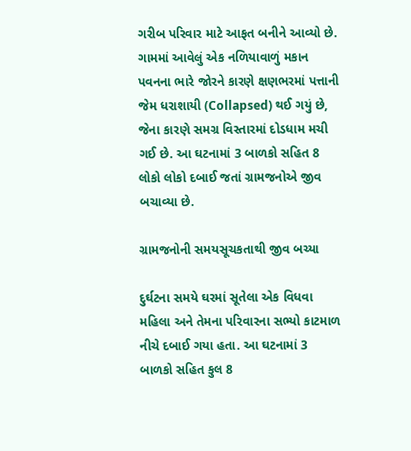ગરીબ પરિવાર માટે આફત બનીને આવ્યો છે. ગામમાં આવેલું એક નળિયાવાળું મકાન પવનના ભારે જોરને કારણે ક્ષણભરમાં પત્તાની જેમ ધરાશાયી (Collapsed) થઈ ગયું છે, જેના કારણે સમગ્ર વિસ્તારમાં દોડધામ મચી ગઈ છે. આ ઘટનામાં 3 બાળકો સહિત 8 લોકો લોકો દબાઈ જતાં ગ્રામજનોએ જીવ બચાવ્યા છે.

ગ્રામજનોની સમયસૂચકતાથી જીવ બચ્યા

દુર્ઘટના સમયે ઘરમાં સૂતેલા એક વિધવા મહિલા અને તેમના પરિવારના સભ્યો કાટમાળ નીચે દબાઈ ગયા હતા. આ ઘટનામાં 3 બાળકો સહિત કુલ 8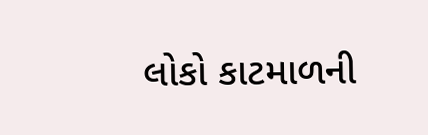લોકો કાટમાળની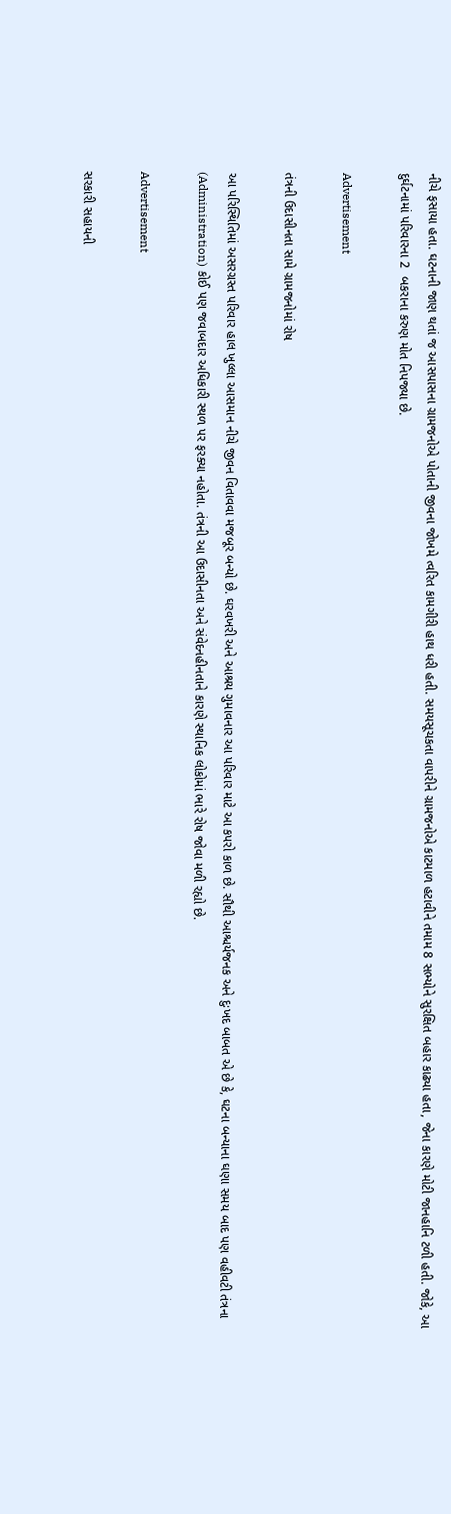નીચે ફસાયા હતા. ઘટનાની જાણ થતાં જ આસપાસના ગ્રામજનોએ પોતાની જીવના જોખમે ત્વરિત કામગીરી હાથ ધરી હતી. સમયસૂચકતા વાપરીને ગ્રામજનોએ કાટમાળ હટાવીને તમામ 8 સભ્યોને સુરક્ષિત બહાર કાઢ્યા હતા, જેના કારણે મોટી જાનહાનિ ટળી હતી. જોકે, આ દુર્ઘટનામાં પરિવારના 2  બકરાના કરુણ મોત નિપજ્યા છે.

Advertisement

તંત્રની ઉદાસીનતા સામે ગ્રામજનોમાં રોષ

આ પરિસ્થિતિમાં અસરગ્રસ્ત પરિવાર હાલ ખુલ્લા આસમાન નીચે જીવન વિતાવવા મજબૂર બન્યો છે. ઘરવખરી અને આશ્રય ગુમાવનાર આ પરિવાર માટે આ કપરો કાળ છે. સૌથી આશ્ચર્યજનક અને દુઃખદ બાબત એ છે કે, ઘટના બન્યાના ઘણા સમય બાદ પણ વહીવટી તંત્રના (Administration) કોઈ પણ જવાબદાર અધિકારી સ્થળ પર ફરક્યા નહોતા. તંત્રની આ ઉદાસીનતા અને સંવેદનહીનતાને કારણે સ્થાનિક લોકોમાં ભારે રોષ જોવા મળી રહ્યો છે.

Advertisement

સરકારી સહાયની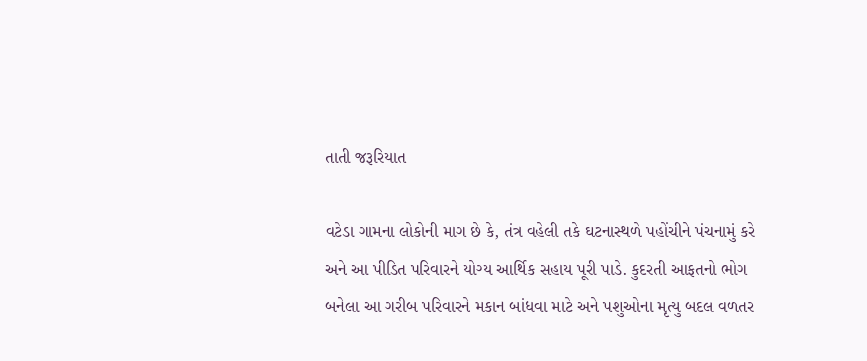તાતી જરૂરિયાત

વટેડા ગામના લોકોની માગ છે કે, તંત્ર વહેલી તકે ઘટનાસ્થળે પહોંચીને પંચનામું કરે અને આ પીડિત પરિવારને યોગ્ય આર્થિક સહાય પૂરી પાડે. કુદરતી આફતનો ભોગ બનેલા આ ગરીબ પરિવારને મકાન બાંધવા માટે અને પશુઓના મૃત્યુ બદલ વળતર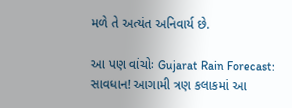મળે તે અત્યંત અનિવાર્ય છે.

આ પણ વાંચોઃ Gujarat Rain Forecast: સાવધાન! આગામી ત્રણ કલાકમાં આ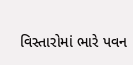વિસ્તારોમાં ભારે પવન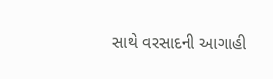સાથે વરસાદની આગાહી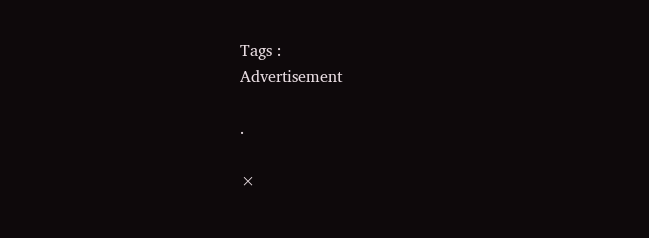Tags :
Advertisement

.

×